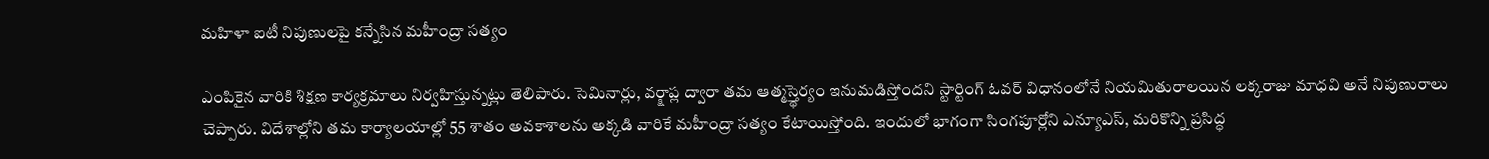మహిళా ఐటీ నిపుణులపై కన్నేసిన మహీంద్రా సత్యం

ఎంపికైన వారికి శిక్షణ కార్యక్రమాలు నిర్వహిస్తున్నట్లు తెలిపారు. సెమినార్లు, వర్క్షాప్ల ద్వారా తమ ఆత్మస్త్థెర్యం ఇనుమడిస్తోందని స్టార్టింగ్ ఓవర్ విధానంలోనే నియమితురాలయిన లక్కరాజు మాధవి అనే నిపుణురాలు చెప్పారు. విదేశాల్లోని తమ కార్యాలయాల్లో 55 శాతం అవకాశాలను అక్కడి వారికే మహీంద్రా సత్యం కేటాయిస్తోంది. ఇందులో భాగంగా సింగపూర్లోని ఎన్యూఎస్, మరికొన్ని ప్రసిద్ధ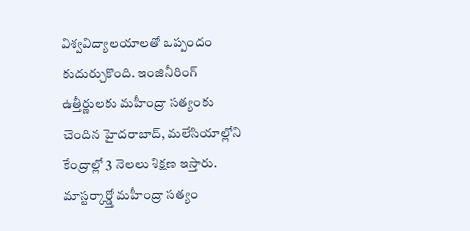విశ్వవిద్యాలయాలతో ఒప్పందం కుదుర్చుకొంది. ఇంజినీరింగ్ ఉత్తీర్ణులకు మహీంద్రా సత్యంకు చెందిన హైదరాబాద్, మలేసియాల్లోని కేంద్రాల్లో 3 నెలలు శిక్షణ ఇస్తారు.
మాస్టర్కార్డ్తో మహీంద్రా సత్యం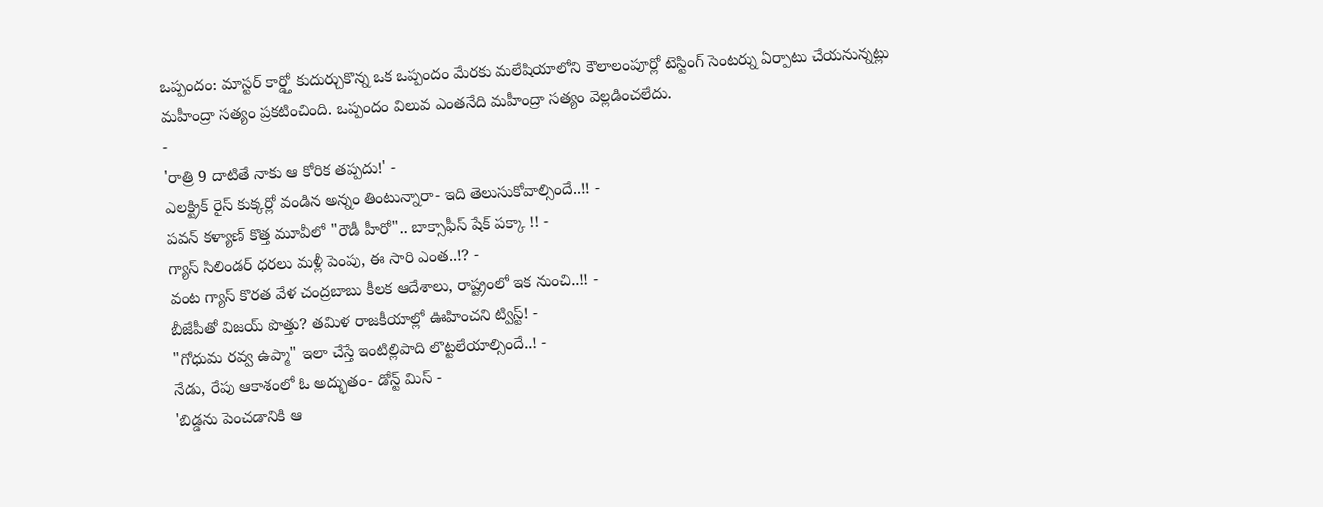ఒప్పందం: మాస్టర్ కార్డ్తో కుదుర్చుకొన్న ఒక ఒప్పందం మేరకు మలేషియాలోని కౌలాలంపూర్లో టెస్టింగ్ సెంటర్ను ఏర్పాటు చేయనున్నట్లు మహీంద్రా సత్యం ప్రకటించింది. ఒప్పందం విలువ ఎంతనేది మహీంద్రా సత్యం వెల్లడించలేదు.
-
'రాత్రి 9 దాటితే నాకు ఆ కోరిక తప్పదు!' -
ఎలక్ట్రిక్ రైస్ కుక్కర్లో వండిన అన్నం తింటున్నారా- ఇది తెలుసుకోవాల్సిందే..!! -
పవన్ కళ్యాణ్ కొత్త మూవీలో "రౌడీ హీరో".. బాక్సాఫీస్ షేక్ పక్కా !! -
గ్యాస్ సిలిండర్ ధరలు మళ్లీ పెంపు, ఈ సారి ఎంత..!? -
వంట గ్యాస్ కొరత వేళ చంద్రబాబు కీలక ఆదేశాలు, రాష్ట్రంలో ఇక నుంచి..!! -
బీజేపీతో విజయ్ పొత్తు? తమిళ రాజకీయాల్లో ఊహించని ట్విస్ట్! -
"గోధుమ రవ్వ ఉప్మా" ఇలా చేస్తే ఇంటిల్లిపాది లొట్టలేయాల్సిందే..! -
నేడు, రేపు ఆకాశంలో ఓ అద్భుతం- డోన్ట్ మిస్ -
'బిడ్డను పెంచడానికి ఆ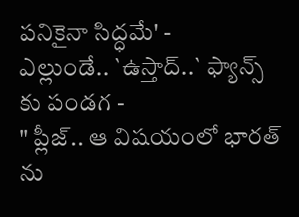పనికైనా సిద్ధమే' -
ఎల్లుండే.. `ఉస్తాద్..` ఫ్యాన్స్ కు పండగ -
" ప్లీజ్.. ఆ విషయంలో భారత్ ను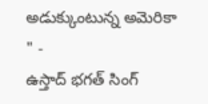అడుక్కుంటున్న అమెరికా " -
ఉస్తాద్ భగత్ సింగ్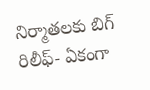నిర్మాతలకు బిగ్ రిలీఫ్- ఏకంగా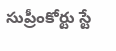సుప్రీంకోర్టు స్టే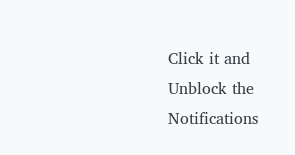Click it and Unblock the Notifications